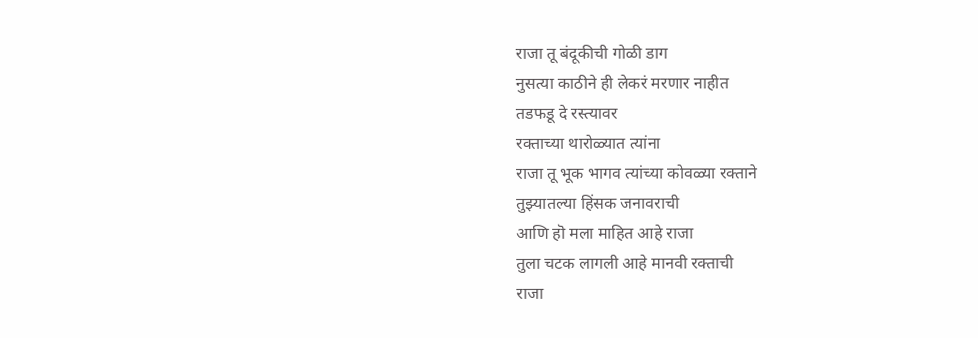राजा तू बंदूकीची गोळी डाग
नुसत्या काठीने ही लेकरं मरणार नाहीत
तडफडू दे रस्त्यावर
रक्ताच्या थारोळ्यात त्यांना
राजा तू भूक भागव त्यांच्या कोवळ्या रक्ताने
तुझ्यातल्या हिंसक जनावराची
आणि हॊ मला माहित आहे राजा
तुला चटक लागली आहे मानवी रक्ताची
राजा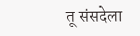तू संसदेला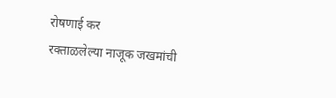रोषणाई कर
रक्ताळलेल्या नाजूक जखमांची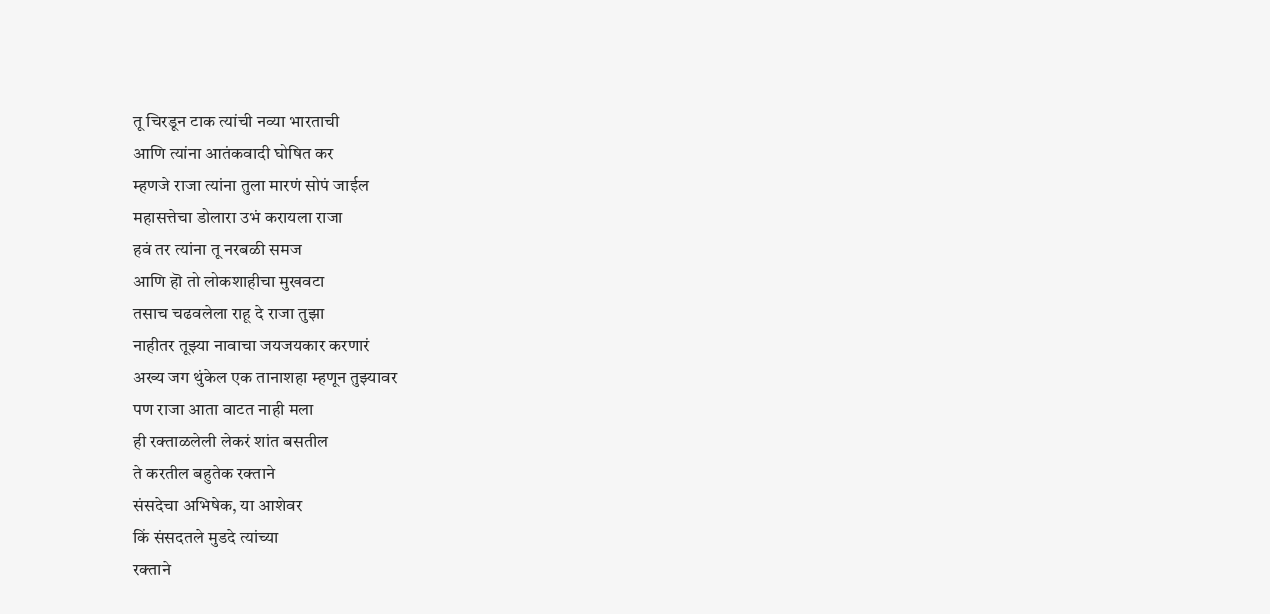तू चिरडून टाक त्यांची नव्या भारताची
आणि त्यांना आतंकवादी घोषित कर
म्हणजे राजा त्यांना तुला मारणं सोपं जाईल
महासत्तेचा डोलारा उभं करायला राजा
हवं तर त्यांना तू नरबळी समज
आणि हॊ तो लोकशाहीचा मुखवटा
तसाच चढवलेला राहू दे राजा तुझा
नाहीतर तूझ्या नावाचा जयजयकार करणारं
अख्य जग थुंकेल एक तानाशहा म्हणून तुझ्यावर
पण राजा आता वाटत नाही मला
ही रक्ताळलेली लेकरं शांत बसतील
ते करतील बहुतेक रक्ताने
संसदेचा अभिषेक, या आशेवर
किं संसदतले मुडदे त्यांच्या
रक्ताने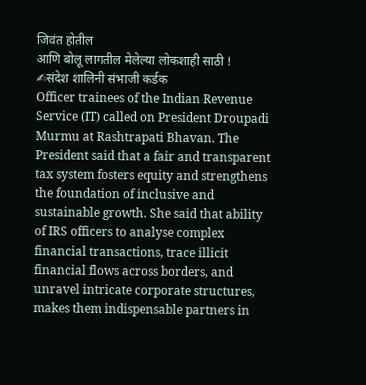जिवंत होतील
आणि बोलू लागतील मेलेल्या लोकशाही साठी !
✍संदेश शालिनी संभाजी कर्डक
Officer trainees of the Indian Revenue Service (IT) called on President Droupadi Murmu at Rashtrapati Bhavan. The President said that a fair and transparent tax system fosters equity and strengthens the foundation of inclusive and sustainable growth. She said that ability of IRS officers to analyse complex financial transactions, trace illicit financial flows across borders, and unravel intricate corporate structures, makes them indispensable partners in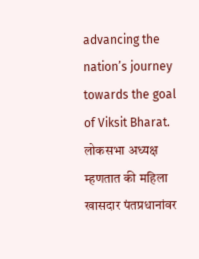advancing the nation’s journey towards the goal of Viksit Bharat.
लोकसभा अध्यक्ष म्हणतात की महिला खासदार पंतप्रधानांवर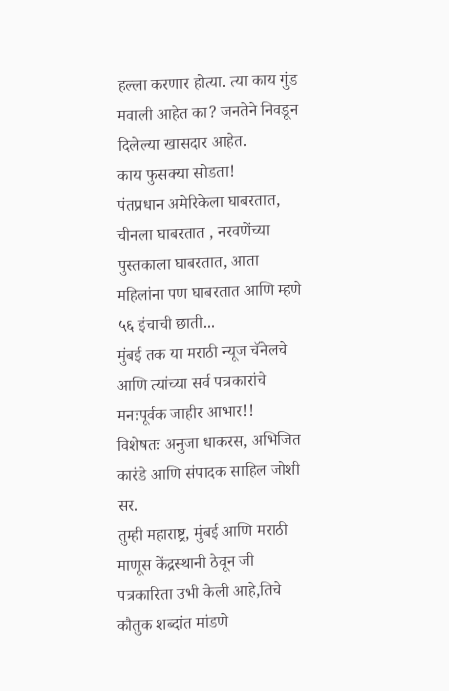हल्ला करणार होत्या. त्या काय गुंड मवाली आहेत का? जनतेने निवडून दिलेल्या खासदार आहेत.
काय फुसक्या सोडता!
पंतप्रधान अमेरिकेला घाबरतात, चीनला घाबरतात , नरवणेंच्या पुस्तकाला घाबरतात, आता महिलांना पण घाबरतात आणि म्हणे ५६ इंचाची छाती...
मुंबई तक या मराठी न्यूज चॅनेलचे आणि त्यांच्या सर्व पत्रकारांचे मनःपूर्वक जाहीर आभार!!
विशेषतः अनुजा धाकरस, अभिजित कारंडे आणि संपादक साहिल जोशी सर.
तुम्ही महाराष्ट्र, मुंबई आणि मराठी माणूस केंद्रस्थानी ठेवून जी पत्रकारिता उभी केली आहे,तिचे कौतुक शब्दांत मांडणे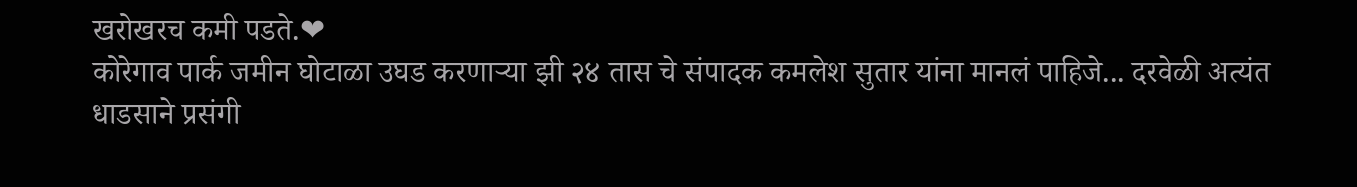खरोखरच कमी पडते.❤
कोरेगाव पार्क जमीन घोटाळा उघड करणाऱ्या झी २४ तास चे संपादक कमलेश सुतार यांना मानलं पाहिजे... दरवेळी अत्यंत धाडसाने प्रसंगी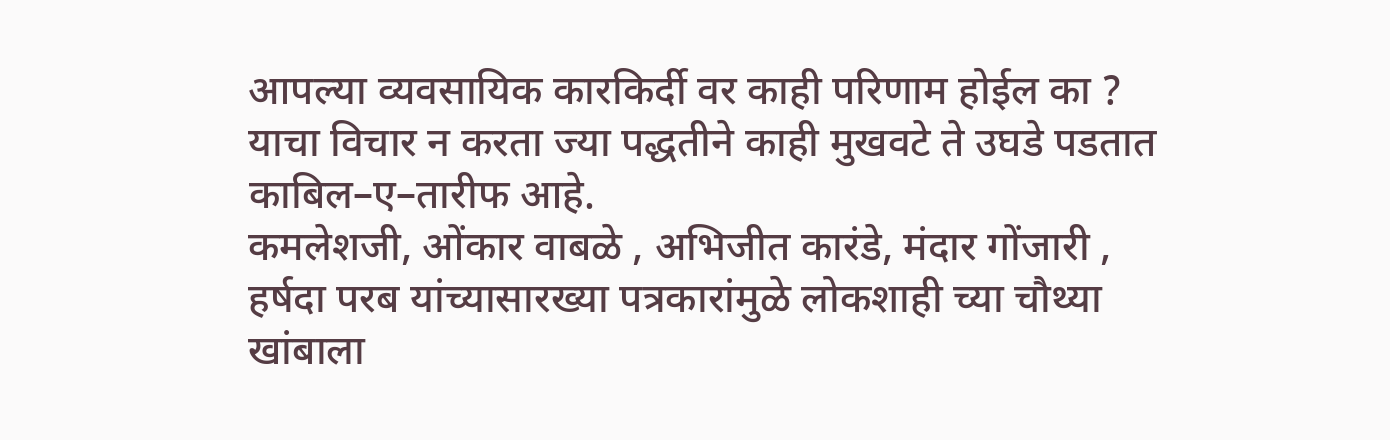आपल्या व्यवसायिक कारकिर्दी वर काही परिणाम होईल का ? याचा विचार न करता ज्या पद्धतीने काही मुखवटे ते उघडे पडतात काबिल–ए–तारीफ आहे.
कमलेशजी, ओंकार वाबळे , अभिजीत कारंडे, मंदार गोंजारी , हर्षदा परब यांच्यासारख्या पत्रकारांमुळे लोकशाही च्या चौथ्या खांबाला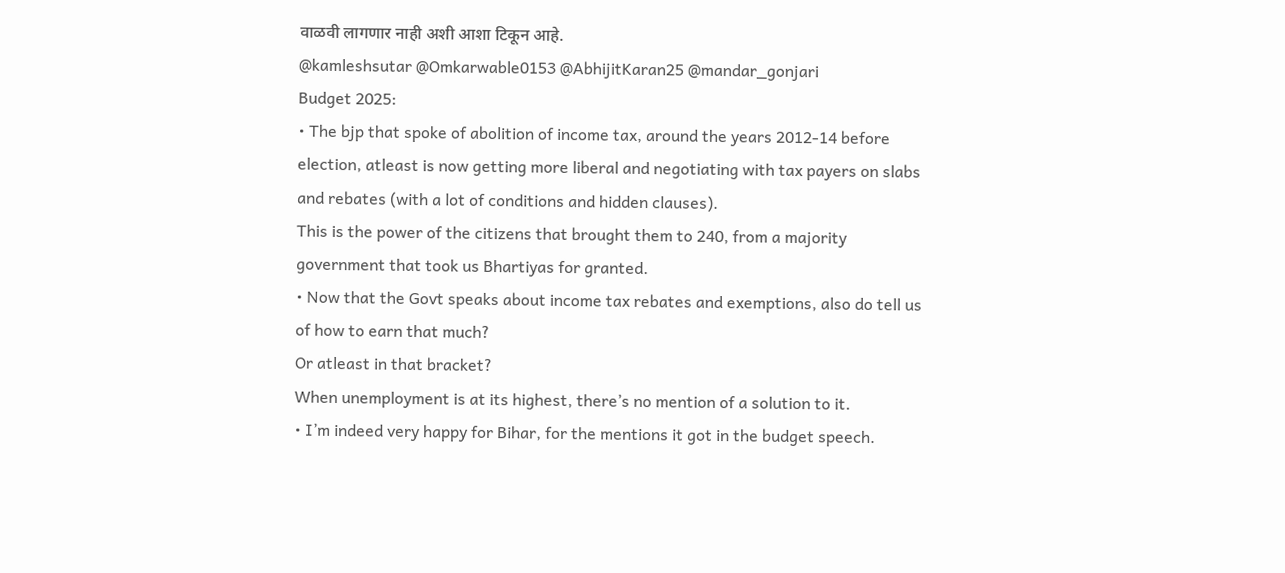वाळवी लागणार नाही अशी आशा टिकून आहे.
@kamleshsutar @Omkarwable0153 @AbhijitKaran25 @mandar_gonjari
Budget 2025:
• The bjp that spoke of abolition of income tax, around the years 2012-14 before election, atleast is now getting more liberal and negotiating with tax payers on slabs and rebates (with a lot of conditions and hidden clauses).
This is the power of the citizens that brought them to 240, from a majority government that took us Bhartiyas for granted.
• Now that the Govt speaks about income tax rebates and exemptions, also do tell us of how to earn that much?
Or atleast in that bracket?
When unemployment is at its highest, there’s no mention of a solution to it.
• I’m indeed very happy for Bihar, for the mentions it got in the budget speech.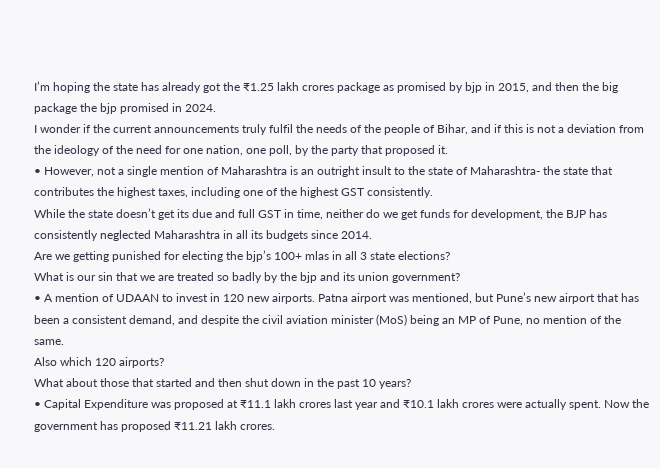I’m hoping the state has already got the ₹1.25 lakh crores package as promised by bjp in 2015, and then the big package the bjp promised in 2024.
I wonder if the current announcements truly fulfil the needs of the people of Bihar, and if this is not a deviation from the ideology of the need for one nation, one poll, by the party that proposed it.
• However, not a single mention of Maharashtra is an outright insult to the state of Maharashtra- the state that contributes the highest taxes, including one of the highest GST consistently.
While the state doesn’t get its due and full GST in time, neither do we get funds for development, the BJP has consistently neglected Maharashtra in all its budgets since 2014.
Are we getting punished for electing the bjp’s 100+ mlas in all 3 state elections?
What is our sin that we are treated so badly by the bjp and its union government?
• A mention of UDAAN to invest in 120 new airports. Patna airport was mentioned, but Pune’s new airport that has been a consistent demand, and despite the civil aviation minister (MoS) being an MP of Pune, no mention of the same.
Also which 120 airports?
What about those that started and then shut down in the past 10 years?
• Capital Expenditure was proposed at ₹11.1 lakh crores last year and ₹10.1 lakh crores were actually spent. Now the government has proposed ₹11.21 lakh crores.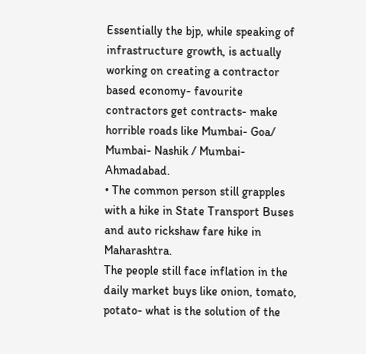Essentially the bjp, while speaking of infrastructure growth, is actually working on creating a contractor based economy- favourite contractors get contracts- make horrible roads like Mumbai- Goa/ Mumbai- Nashik / Mumbai- Ahmadabad.
• The common person still grapples with a hike in State Transport Buses and auto rickshaw fare hike in Maharashtra.
The people still face inflation in the daily market buys like onion, tomato, potato- what is the solution of the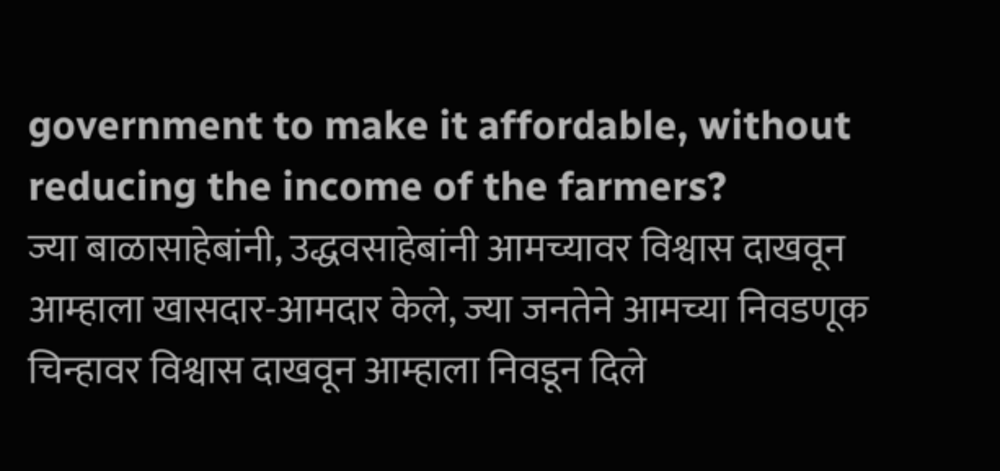government to make it affordable, without reducing the income of the farmers?
ज्या बाळासाहेबांनी, उद्धवसाहेबांनी आमच्यावर विश्वास दाखवून आम्हाला खासदार-आमदार केले, ज्या जनतेने आमच्या निवडणूक चिन्हावर विश्वास दाखवून आम्हाला निवडून दिले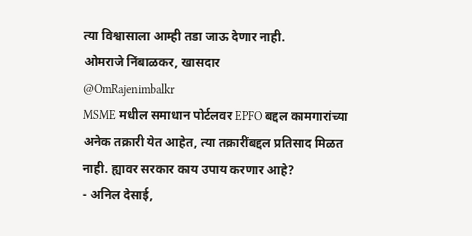त्या विश्वासाला आम्ही तडा जाऊ देणार नाही.
ओमराजे निंबाळकर, खासदार
@OmRajenimbalkr
MSME मधील समाधान पोर्टलवर EPFO बद्दल कामगारांच्या अनेक तक्रारी येत आहेत, त्या तक्रारींबद्दल प्रतिसाद मिळत नाही. ह्यावर सरकार काय उपाय करणार आहे?
- अनिल देसाई,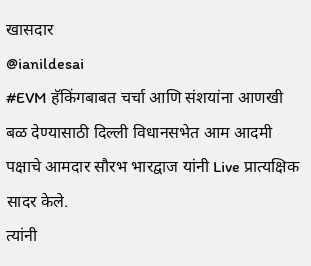खासदार
@ianildesai
#EVM हॅकिंगबाबत चर्चा आणि संशयांना आणखी बळ देण्यासाठी दिल्ली विधानसभेत आम आदमी पक्षाचे आमदार सौरभ भारद्वाज यांनी Live प्रात्यक्षिक सादर केले.
त्यांनी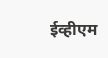ईव्हीएम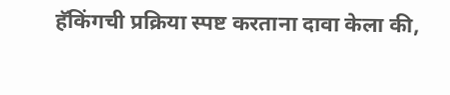हॅकिंगची प्रक्रिया स्पष्ट करताना दावा केला की,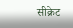सीक्रेट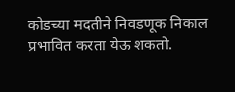कोडच्या मदतीने निवडणूक निकाल प्रभावित करता येऊ शकतो.